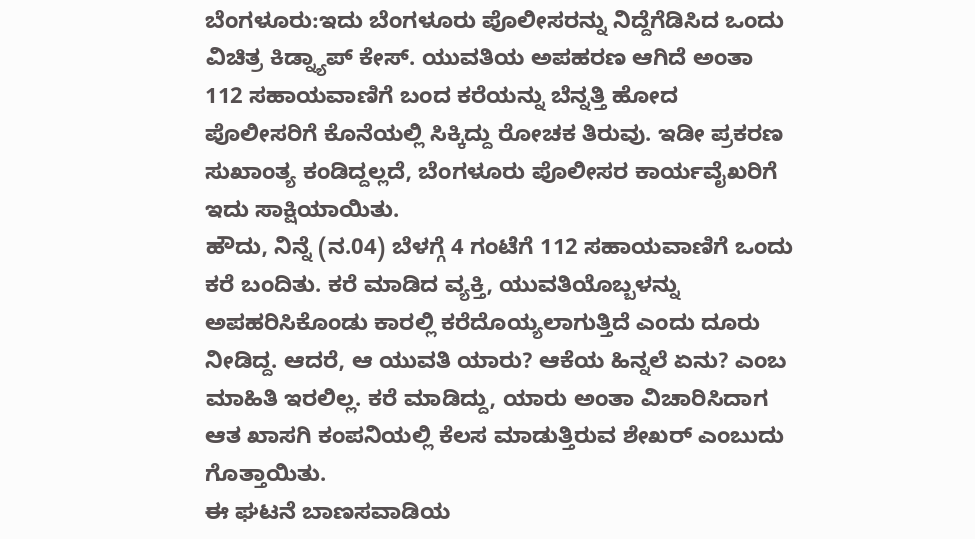ಬೆಂಗಳೂರು:ಇದು ಬೆಂಗಳೂರು ಪೊಲೀಸರನ್ನು ನಿದ್ದೆಗೆಡಿಸಿದ ಒಂದು ವಿಚಿತ್ರ ಕಿಡ್ನ್ಯಾಪ್ ಕೇಸ್. ಯುವತಿಯ ಅಪಹರಣ ಆಗಿದೆ ಅಂತಾ 112 ಸಹಾಯವಾಣಿಗೆ ಬಂದ ಕರೆಯನ್ನು ಬೆನ್ನತ್ತಿ ಹೋದ ಪೊಲೀಸರಿಗೆ ಕೊನೆಯಲ್ಲಿ ಸಿಕ್ಕಿದ್ದು ರೋಚಕ ತಿರುವು. ಇಡೀ ಪ್ರಕರಣ ಸುಖಾಂತ್ಯ ಕಂಡಿದ್ದಲ್ಲದೆ, ಬೆಂಗಳೂರು ಪೊಲೀಸರ ಕಾರ್ಯವೈಖರಿಗೆ ಇದು ಸಾಕ್ಷಿಯಾಯಿತು.
ಹೌದು, ನಿನ್ನೆ (ನ.04) ಬೆಳಗ್ಗೆ 4 ಗಂಟೆಗೆ 112 ಸಹಾಯವಾಣಿಗೆ ಒಂದು ಕರೆ ಬಂದಿತು. ಕರೆ ಮಾಡಿದ ವ್ಯಕ್ತಿ, ಯುವತಿಯೊಬ್ಬಳನ್ನು ಅಪಹರಿಸಿಕೊಂಡು ಕಾರಲ್ಲಿ ಕರೆದೊಯ್ಯಲಾಗುತ್ತಿದೆ ಎಂದು ದೂರು ನೀಡಿದ್ದ. ಆದರೆ, ಆ ಯುವತಿ ಯಾರು? ಆಕೆಯ ಹಿನ್ನಲೆ ಏನು? ಎಂಬ ಮಾಹಿತಿ ಇರಲಿಲ್ಲ. ಕರೆ ಮಾಡಿದ್ದು, ಯಾರು ಅಂತಾ ವಿಚಾರಿಸಿದಾಗ ಆತ ಖಾಸಗಿ ಕಂಪನಿಯಲ್ಲಿ ಕೆಲಸ ಮಾಡುತ್ತಿರುವ ಶೇಖರ್ ಎಂಬುದು ಗೊತ್ತಾಯಿತು.
ಈ ಘಟನೆ ಬಾಣಸವಾಡಿಯ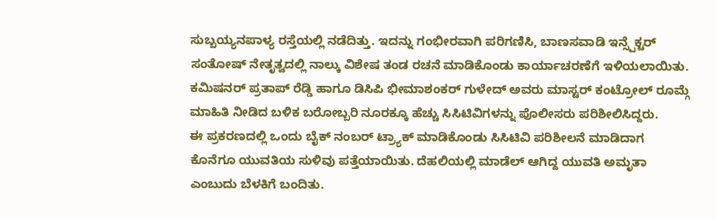ಸುಬ್ಬಯ್ಯನಪಾಳ್ಯ ರಸ್ತೆಯಲ್ಲಿ ನಡೆದಿತ್ತು. ಇದನ್ನು ಗಂಭೀರವಾಗಿ ಪರಿಗಣಿಸಿ, ಬಾಣಸವಾಡಿ ಇನ್ಸ್ಪೆಕ್ಟರ್ ಸಂತೋಷ್ ನೇತೃತ್ವದಲ್ಲಿ ನಾಲ್ಕು ವಿಶೇಷ ತಂಡ ರಚನೆ ಮಾಡಿಕೊಂಡು ಕಾರ್ಯಾಚರಣೆಗೆ ಇಳಿಯಲಾಯಿತು. ಕಮಿಷನರ್ ಪ್ರತಾಪ್ ರೆಡ್ಡಿ ಹಾಗೂ ಡಿಸಿಪಿ ಭೀಮಾಶಂಕರ್ ಗುಳೇದ್ ಅವರು ಮಾಸ್ಟರ್ ಕಂಟ್ರೋಲ್ ರೂಮ್ಗೆ ಮಾಹಿತಿ ನೀಡಿದ ಬಳಿಕ ಬರೋಬ್ಬರಿ ನೂರಕ್ಕೂ ಹೆಚ್ಚು ಸಿಸಿಟಿವಿಗಳನ್ನು ಪೊಲೀಸರು ಪರಿಶೀಲಿಸಿದ್ದರು.
ಈ ಪ್ರಕರಣದಲ್ಲಿ ಒಂದು ಬೈಕ್ ನಂಬರ್ ಟ್ರ್ಯಾಕ್ ಮಾಡಿಕೊಂಡು ಸಿಸಿಟಿವಿ ಪರಿಶೀಲನೆ ಮಾಡಿದಾಗ ಕೊನೆಗೂ ಯುವತಿಯ ಸುಳಿವು ಪತ್ತೆಯಾಯಿತು. ದೆಹಲಿಯಲ್ಲಿ ಮಾಡೆಲ್ ಆಗಿದ್ದ ಯುವತಿ ಅಮೃತಾ ಎಂಬುದು ಬೆಳಕಿಗೆ ಬಂದಿತು.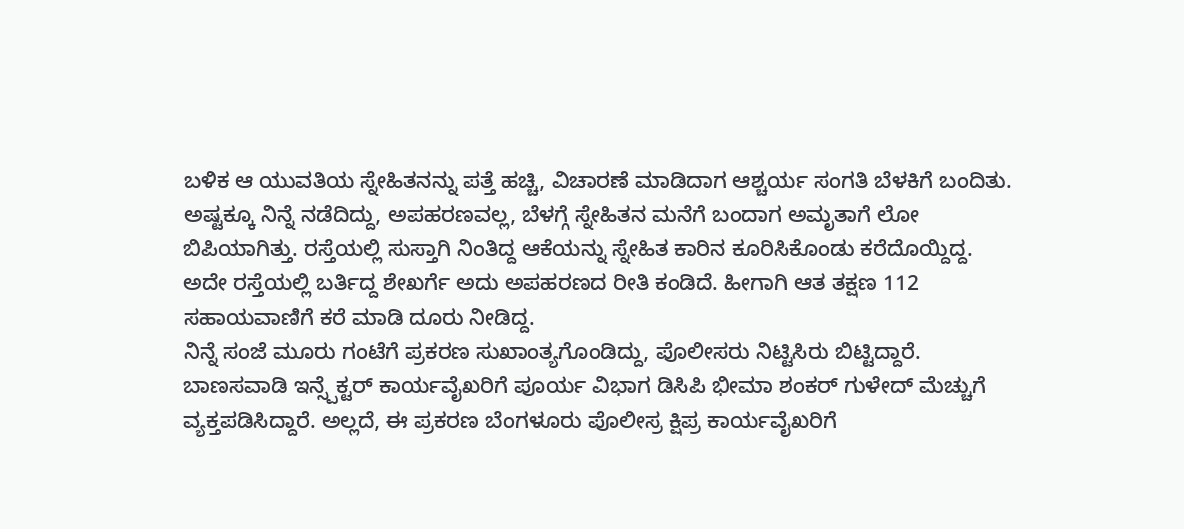ಬಳಿಕ ಆ ಯುವತಿಯ ಸ್ನೇಹಿತನನ್ನು ಪತ್ತೆ ಹಚ್ಚಿ, ವಿಚಾರಣೆ ಮಾಡಿದಾಗ ಆಶ್ಚರ್ಯ ಸಂಗತಿ ಬೆಳಕಿಗೆ ಬಂದಿತು.
ಅಷ್ಟಕ್ಕೂ ನಿನ್ನೆ ನಡೆದಿದ್ದು, ಅಪಹರಣವಲ್ಲ, ಬೆಳಗ್ಗೆ ಸ್ನೇಹಿತನ ಮನೆಗೆ ಬಂದಾಗ ಅಮೃತಾಗೆ ಲೋ ಬಿಪಿಯಾಗಿತ್ತು. ರಸ್ತೆಯಲ್ಲಿ ಸುಸ್ತಾಗಿ ನಿಂತಿದ್ದ ಆಕೆಯನ್ನು ಸ್ನೇಹಿತ ಕಾರಿನ ಕೂರಿಸಿಕೊಂಡು ಕರೆದೊಯ್ದಿದ್ದ. ಅದೇ ರಸ್ತೆಯಲ್ಲಿ ಬರ್ತಿದ್ದ ಶೇಖರ್ಗೆ ಅದು ಅಪಹರಣದ ರೀತಿ ಕಂಡಿದೆ. ಹೀಗಾಗಿ ಆತ ತಕ್ಷಣ 112 ಸಹಾಯವಾಣಿಗೆ ಕರೆ ಮಾಡಿ ದೂರು ನೀಡಿದ್ದ.
ನಿನ್ನೆ ಸಂಜೆ ಮೂರು ಗಂಟೆಗೆ ಪ್ರಕರಣ ಸುಖಾಂತ್ಯಗೊಂಡಿದ್ದು, ಪೊಲೀಸರು ನಿಟ್ಟಿಸಿರು ಬಿಟ್ಟಿದ್ದಾರೆ. ಬಾಣಸವಾಡಿ ಇನ್ಸ್ಪೆಕ್ಟರ್ ಕಾರ್ಯವೈಖರಿಗೆ ಪೂರ್ಯ ವಿಭಾಗ ಡಿಸಿಪಿ ಭೀಮಾ ಶಂಕರ್ ಗುಳೇದ್ ಮೆಚ್ಚುಗೆ ವ್ಯಕ್ತಪಡಿಸಿದ್ದಾರೆ. ಅಲ್ಲದೆ, ಈ ಪ್ರಕರಣ ಬೆಂಗಳೂರು ಪೊಲೀಸ್ರ ಕ್ಷಿಪ್ರ ಕಾರ್ಯವೈಖರಿಗೆ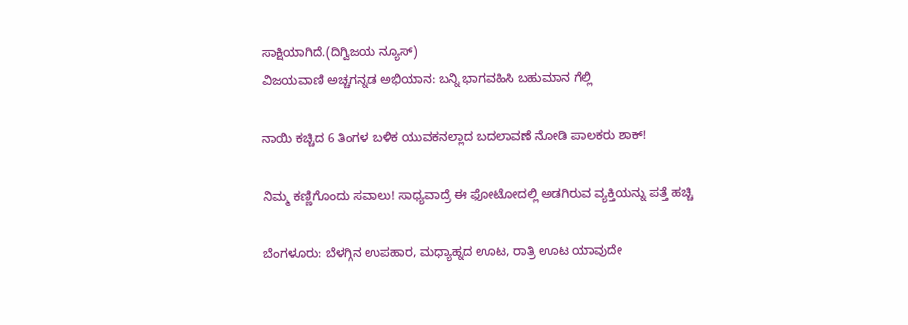ಸಾಕ್ಷಿಯಾಗಿದೆ.(ದಿಗ್ವಿಜಯ ನ್ಯೂಸ್)
ವಿಜಯವಾಣಿ ಅಚ್ಚಗನ್ನಡ ಅಭಿಯಾನ: ಬನ್ನಿ ಭಾಗವಹಿಸಿ ಬಹುಮಾನ ಗೆಲ್ಲಿ

ನಾಯಿ ಕಚ್ಚಿದ 6 ತಿಂಗಳ ಬಳಿಕ ಯುವಕನಲ್ಲಾದ ಬದಲಾವಣೆ ನೋಡಿ ಪಾಲಕರು ಶಾಕ್!

ನಿಮ್ಮ ಕಣ್ಣಿಗೊಂದು ಸವಾಲು! ಸಾಧ್ಯವಾದ್ರೆ ಈ ಫೋಟೋದಲ್ಲಿ ಅಡಗಿರುವ ವ್ಯಕ್ತಿಯನ್ನು ಪತ್ತೆ ಹಚ್ಚಿ

ಬೆಂಗಳೂರು: ಬೆಳಗ್ಗಿನ ಉಪಹಾರ, ಮಧ್ಯಾಹ್ನದ ಊಟ, ರಾತ್ರಿ ಊಟ ಯಾವುದೇ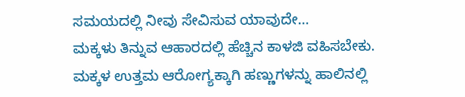ಸಮಯದಲ್ಲಿ ನೀವು ಸೇವಿಸುವ ಯಾವುದೇ…
ಮಕ್ಕಳು ತಿನ್ನುವ ಆಹಾರದಲ್ಲಿ ಹೆಚ್ಚಿನ ಕಾಳಜಿ ವಹಿಸಬೇಕು. ಮಕ್ಕಳ ಉತ್ತಮ ಆರೋಗ್ಯಕ್ಕಾಗಿ ಹಣ್ಣುಗಳನ್ನು ಹಾಲಿನಲ್ಲಿ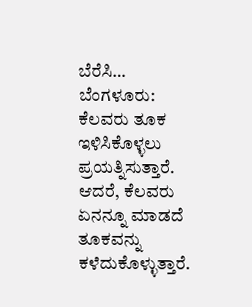ಬೆರೆಸಿ…
ಬೆಂಗಳೂರು: ಕೆಲವರು ತೂಕ ಇಳಿಸಿಕೊಳ್ಳಲು ಪ್ರಯತ್ನಿಸುತ್ತಾರೆ. ಆದರೆ, ಕೆಲವರು ಏನನ್ನೂ ಮಾಡದೆ ತೂಕವನ್ನು ಕಳೆದುಕೊಳ್ಳುತ್ತಾರೆ.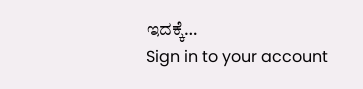ಇದಕ್ಕೆ…
Sign in to your account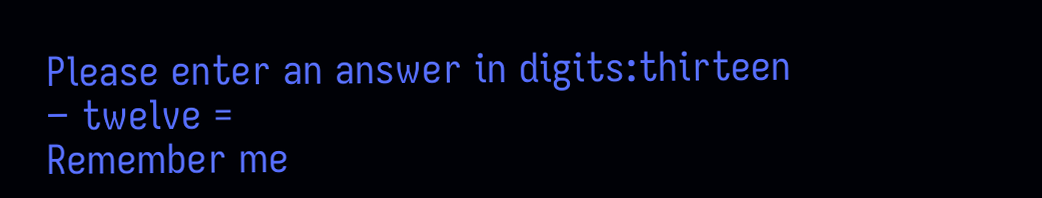Please enter an answer in digits:thirteen − twelve =
Remember me